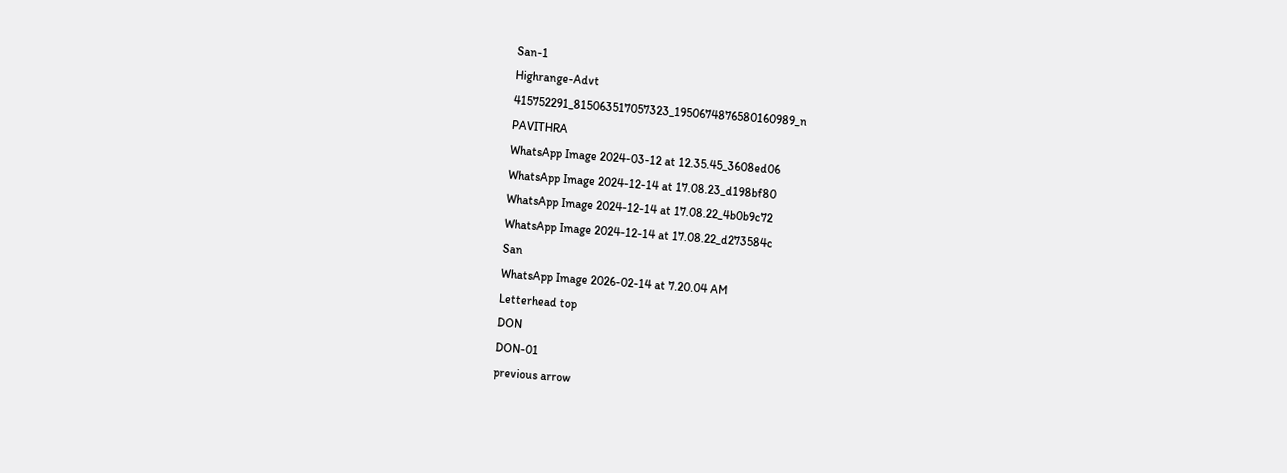San-1
Highrange-Advt
415752291_815063517057323_1950674876580160989_n
PAVITHRA
WhatsApp Image 2024-03-12 at 12.35.45_3608ed06
WhatsApp Image 2024-12-14 at 17.08.23_d198bf80
WhatsApp Image 2024-12-14 at 17.08.22_4b0b9c72
WhatsApp Image 2024-12-14 at 17.08.22_d273584c
San
WhatsApp Image 2026-02-14 at 7.20.04 AM
Letterhead top
DON
DON-01
previous arrow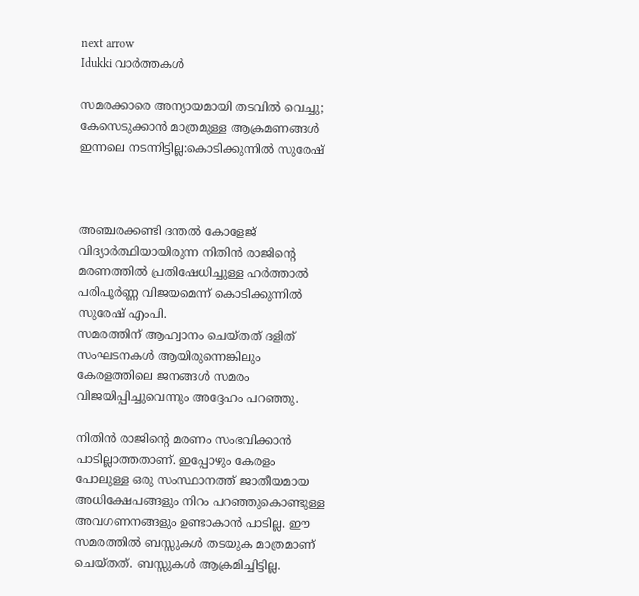next arrow
Idukki വാര്‍ത്തകള്‍

സമരക്കാരെ അന്യായമായി തടവിൽ വെച്ചു; കേസെടുക്കാൻ മാത്രമുള്ള ആക്രമണങ്ങൾ ഇന്നലെ നടന്നിട്ടില്ല:കൊടിക്കുന്നിൽ സുരേഷ്



അഞ്ചരക്കണ്ടി ദന്തല്‍ കോളേജ് വിദ്യാര്‍ത്ഥിയായിരുന്ന നിതിന്‍ രാജിന്റെ മരണത്തില്‍ പ്രതിഷേധിച്ചുള്ള ഹര്‍ത്താല്‍ പരിപൂര്‍ണ്ണ വിജയമെന്ന് കൊടിക്കുന്നില്‍ സുരേഷ് എംപി.
സമരത്തിന് ആഹ്വാനം ചെയ്തത് ദളിത് സംഘടനകള്‍ ആയിരുന്നെങ്കിലും കേരളത്തിലെ ജനങ്ങള്‍ സമരം വിജയിപ്പിച്ചുവെന്നും അദ്ദേഹം പറഞ്ഞു.

നിതിന്‍ രാജിന്റെ മരണം സംഭവിക്കാന്‍ പാടില്ലാത്തതാണ്. ഇപ്പോഴും കേരളം പോലുള്ള ഒരു സംസ്ഥാനത്ത് ജാതീയമായ അധിക്ഷേപങ്ങളും നിറം പറഞ്ഞുകൊണ്ടുള്ള അവഗണനങ്ങളും ഉണ്ടാകാന്‍ പാടില്ല. ഈ സമരത്തില്‍ ബസ്സുകള്‍ തടയുക മാത്രമാണ് ചെയ്തത്. ബസ്സുകള്‍ ആക്രമിച്ചിട്ടില്ല.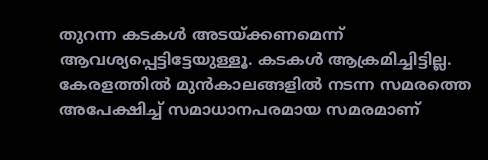തുറന്ന കടകള്‍ അടയ്ക്കണമെന്ന് ആവശ്യപ്പെട്ടിട്ടേയുള്ളൂ. കടകള്‍ ആക്രമിച്ചിട്ടില്ല. കേരളത്തില്‍ മുന്‍കാലങ്ങളില്‍ നടന്ന സമരത്തെ അപേക്ഷിച്ച് സമാധാനപരമായ സമരമാണ്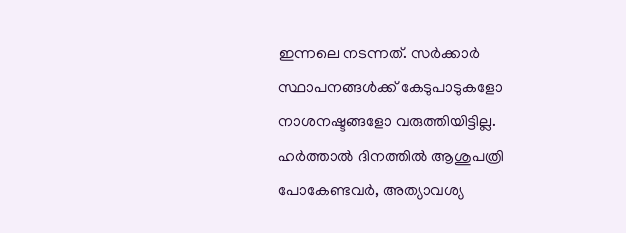ഇന്നലെ നടന്നത്. സര്‍ക്കാര്‍ സ്ഥാപനങ്ങള്‍ക്ക് കേടുപാടുകളോ നാശനഷ്ടങ്ങളോ വരുത്തിയിട്ടില്ല.
ഹര്‍ത്താല്‍ ദിനത്തില്‍ ആശുപത്രി പോകേണ്ടവര്‍, അത്യാവശ്യ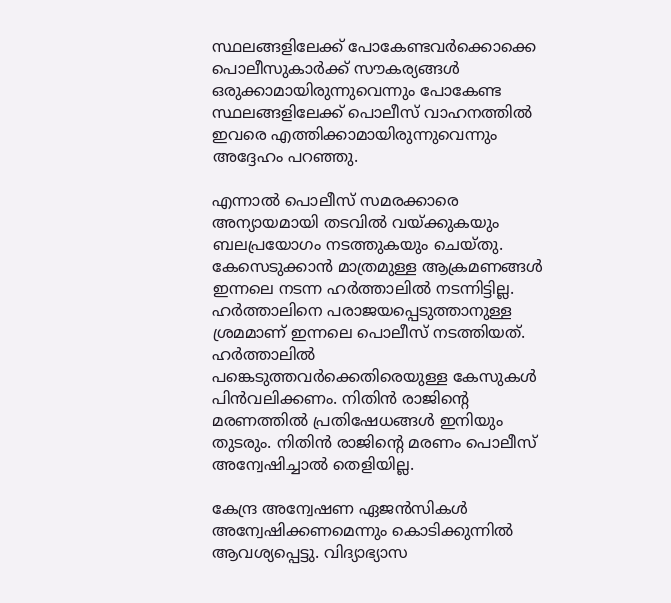സ്ഥലങ്ങളിലേക്ക് പോകേണ്ടവര്‍ക്കൊക്കെ പൊലീസുകാര്‍ക്ക് സൗകര്യങ്ങള്‍ ഒരുക്കാമായിരുന്നുവെന്നും പോകേണ്ട സ്ഥലങ്ങളിലേക്ക് പൊലീസ് വാഹനത്തില്‍ ഇവരെ എത്തിക്കാമായിരുന്നുവെന്നും അദ്ദേഹം പറഞ്ഞു.

എന്നാല്‍ പൊലീസ് സമരക്കാരെ അന്യായമായി തടവില്‍ വയ്ക്കുകയും ബലപ്രയോഗം നടത്തുകയും ചെയ്തു. കേസെടുക്കാന്‍ മാത്രമുള്ള ആക്രമണങ്ങള്‍ ഇന്നലെ നടന്ന ഹര്‍ത്താലില്‍ നടന്നിട്ടില്ല.
ഹര്‍ത്താലിനെ പരാജയപ്പെടുത്താനുള്ള ശ്രമമാണ് ഇന്നലെ പൊലീസ് നടത്തിയത്. ഹര്‍ത്താലില്‍ പങ്കെടുത്തവര്‍ക്കെതിരെയുള്ള കേസുകള്‍ പിന്‍വലിക്കണം. നിതിന്‍ രാജിന്റെ മരണത്തില്‍ പ്രതിഷേധങ്ങള്‍ ഇനിയും തുടരും. നിതിന്‍ രാജിന്റെ മരണം പൊലീസ് അന്വേഷിച്ചാല്‍ തെളിയില്ല.

കേന്ദ്ര അന്വേഷണ ഏജന്‍സികള്‍ അന്വേഷിക്കണമെന്നും കൊടിക്കുന്നില്‍ ആവശ്യപ്പെട്ടു. വിദ്യാഭ്യാസ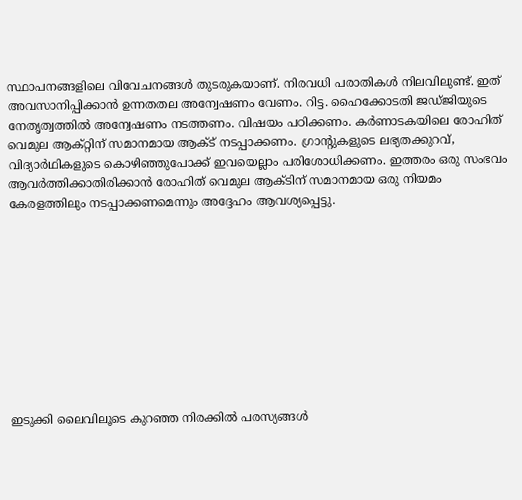സ്ഥാപനങ്ങളിലെ വിവേചനങ്ങള്‍ തുടരുകയാണ്. നിരവധി പരാതികള്‍ നിലവിലുണ്ട്. ഇത് അവസാനിപ്പിക്കാന്‍ ഉന്നതതല അന്വേഷണം വേണം. റിട്ട. ഹൈക്കോടതി ജഡ്ജിയുടെ നേതൃത്വത്തില്‍ അന്വേഷണം നടത്തണം. വിഷയം പഠിക്കണം. കര്‍ണാടകയിലെ രോഹിത് വെമുല ആക്റ്റിന് സമാനമായ ആക്ട് നടപ്പാക്കണം. ഗ്രാന്റുകളുടെ ലഭ്യതക്കുറവ്, വിദ്യാര്‍ഥികളുടെ കൊഴിഞ്ഞുപോക്ക് ഇവയെല്ലാം പരിശോധിക്കണം. ഇത്തരം ഒരു സംഭവം ആവര്‍ത്തിക്കാതിരിക്കാന്‍ രോഹിത് വെമുല ആക്ടിന് സമാനമായ ഒരു നിയമം കേരളത്തിലും നടപ്പാക്കണമെന്നും അദ്ദേഹം ആവശ്യപ്പെട്ടു.










ഇടുക്കി ലൈവിലൂടെ കുറഞ്ഞ നിരക്കിൽ പരസ്യങ്ങൾ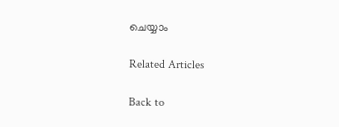ചെയ്യാം

Related Articles

Back to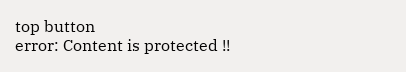top button
error: Content is protected !!